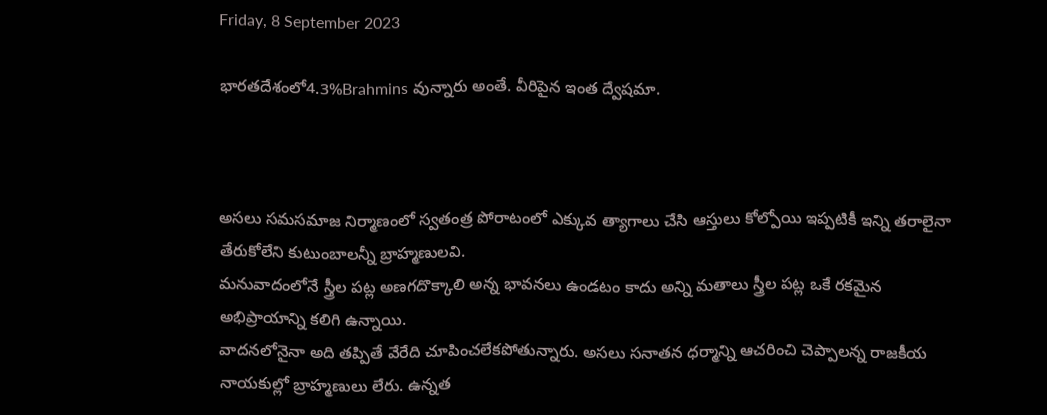Friday, 8 September 2023

భారతదేశంలో4.3%Brahmins వున్నారు అంతే. వీరిపైన ఇంత ద్వేషమా.



అసలు సమసమాజ నిర్మాణంలో స్వతంత్ర పోరాటంలో ఎక్కువ త్యాగాలు చేసి ఆస్తులు కోల్పోయి ఇప్పటికీ ఇన్ని తరాలైనా తేరుకోలేని కుటుంబాలన్నీ బ్రాహ్మణులవి.
మనువాదంలోనే స్త్రీల పట్ల అణగదొక్కాలి అన్న భావనలు ఉండటం కాదు అన్ని మతాలు స్త్రీల పట్ల ఒకే రకమైన అభిప్రాయాన్ని కలిగి ఉన్నాయి.
వాదనలోనైనా అది తప్పితే వేరేది చూపించలేకపోతున్నారు. అసలు సనాతన ధర్మాన్ని ఆచరించి చెప్పాలన్న రాజకీయ నాయకుల్లో బ్రాహ్మణులు లేరు. ఉన్నత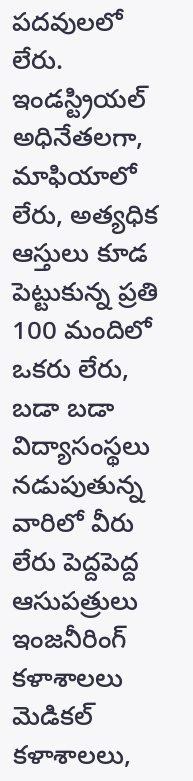పదవులలో లేరు. ఇండస్ట్రియల్ అధినేతలగా, మాఫియాలో లేరు, అత్యధిక ఆస్తులు కూడ పెట్టుకున్న ప్రతి 100 మందిలో ఒకరు లేరు, బడా బడా విద్యాసంస్థలు నడుపుతున్న వారిలో వీరు లేరు పెద్దపెద్ద ఆసుపత్రులు ఇంజనీరింగ్ కళాశాలలు మెడికల్ కళాశాలలు,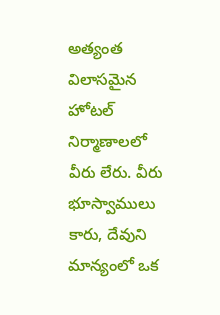అత్యంత విలాసమైన హోటల్ నిర్మాణాలలో వీరు లేరు. వీరు భూస్వాములు కారు, దేవుని మాన్యంలో ఒక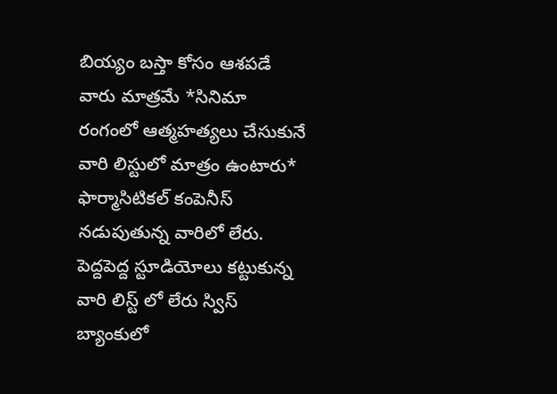బియ్యం బస్తా కోసం ఆశపడే వారు మాత్రమే *సినిమా రంగంలో ఆత్మహత్యలు చేసుకునే వారి లిస్టులో మాత్రం ఉంటారు* ఫార్మాసిటికల్ కంపెనీస్ నడుపుతున్న వారిలో లేరు. పెద్దపెద్ద స్టూడియోలు కట్టుకున్న వారి లిస్ట్ లో లేరు స్విస్ బ్యాంకులో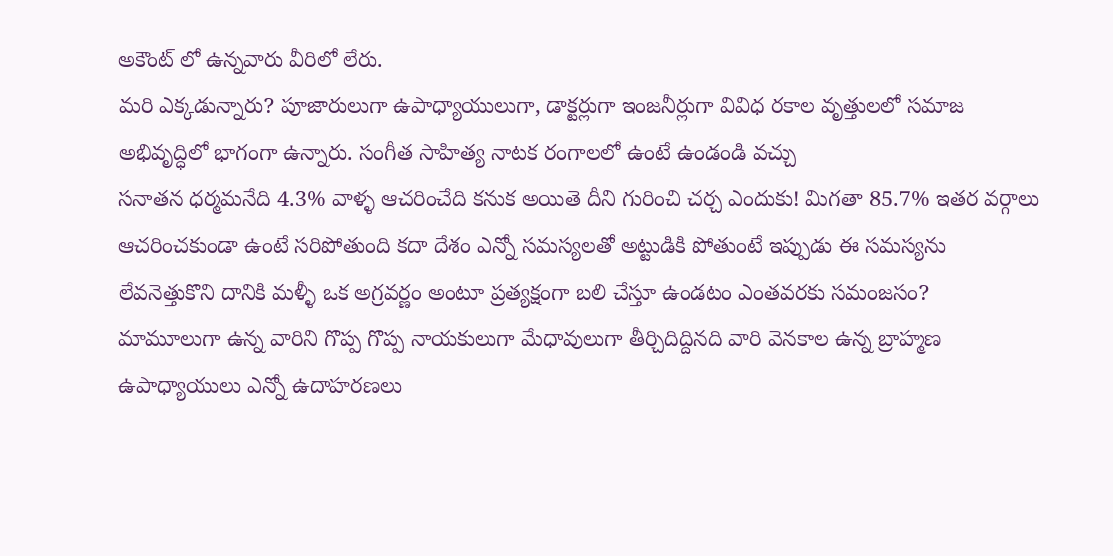అకౌంట్ లో ఉన్నవారు వీరిలో లేరు.
మరి ఎక్కడున్నారు? పూజారులుగా ఉపాధ్యాయులుగా, డాక్టర్లుగా ఇంజనీర్లుగా వివిధ రకాల వృత్తులలో సమాజ అభివృద్ధిలో భాగంగా ఉన్నారు. సంగీత సాహిత్య నాటక రంగాలలో ఉంటే ఉండండి వచ్చు
సనాతన ధర్మమనేది 4.3% వాళ్ళ ఆచరించేది కనుక అయితె దీని గురించి చర్చ ఎందుకు! మిగతా 85.7% ఇతర వర్గాలు ఆచరించకుండా ఉంటే సరిపోతుంది కదా దేశం ఎన్నో సమస్యలతో అట్టుడికి పోతుంటే ఇప్పుడు ఈ సమస్యను లేవనెత్తుకొని దానికి మళ్ళీ ఒక అగ్రవర్ణం అంటూ ప్రత్యక్షంగా బలి చేస్తూ ఉండటం ఎంతవరకు సమంజసం?
మామూలుగా ఉన్న వారిని గొప్ప గొప్ప నాయకులుగా మేధావులుగా తీర్చిదిద్దినది వారి వెనకాల ఉన్న బ్రాహ్మణ ఉపాధ్యాయులు ఎన్నో ఉదాహరణలు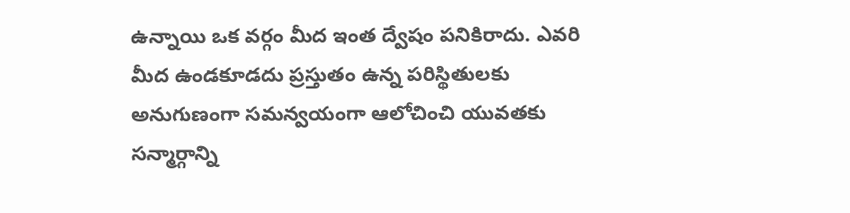ఉన్నాయి ‌ఒక వర్గం మీద ఇంత ద్వేషం పనికిరాదు. ఎవరి మీద ఉండకూడదు ప్రస్తుతం ఉన్న పరిస్థితులకు అనుగుణంగా సమన్వయంగా ఆలోచించి యువతకు సన్మార్గాన్ని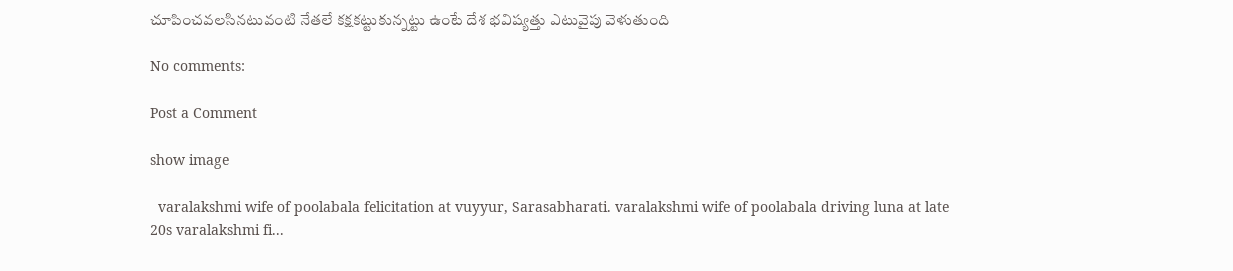చూపించవలసినటువంటి నేతలే కక్షకట్టుకున్నట్టు ఉంటే దేశ భవిష్యత్తు ఎటువైపు వెళుతుంది

No comments:

Post a Comment

show image

  varalakshmi wife of poolabala felicitation at vuyyur, Sarasabharati. varalakshmi wife of poolabala driving luna at late 20s varalakshmi fi...